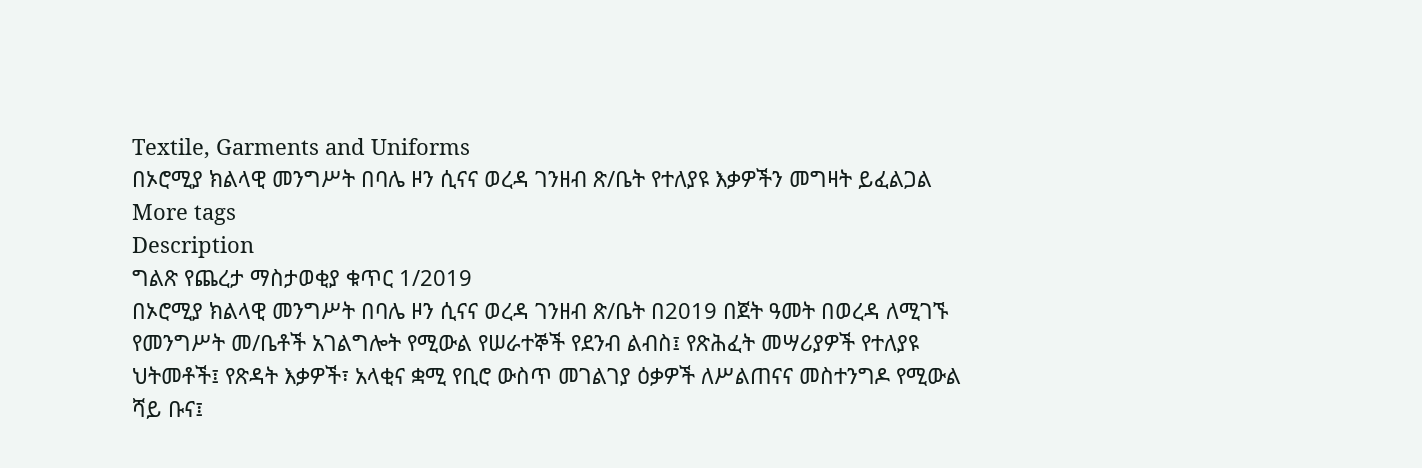Textile, Garments and Uniforms
በኦሮሚያ ክልላዊ መንግሥት በባሌ ዞን ሲናና ወረዳ ገንዘብ ጽ/ቤት የተለያዩ እቃዎችን መግዛት ይፈልጋል
More tags
Description
ግልጽ የጨረታ ማስታወቂያ ቁጥር 1/2019
በኦሮሚያ ክልላዊ መንግሥት በባሌ ዞን ሲናና ወረዳ ገንዘብ ጽ/ቤት በ2019 በጀት ዓመት በወረዳ ለሚገኙ የመንግሥት መ/ቤቶች አገልግሎት የሚውል የሠራተኞች የደንብ ልብስ፤ የጽሕፈት መሣሪያዎች የተለያዩ ህትመቶች፤ የጽዳት እቃዎች፣ አላቂና ቋሚ የቢሮ ውስጥ መገልገያ ዕቃዎች ለሥልጠናና መስተንግዶ የሚውል ሻይ ቡና፤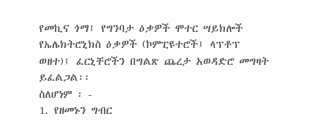የመኪና ጎማ፤ የግንባታ ዕቃዎች ሞተር ሣይክሎች የኤሌክትሮኒክስ ዕቃዎች (ኮምፒዩተሮች፤ ላፕቶፕ ወዘተ)፤ ፈርኒቸሮችን በግልጽ ጨረታ አወዳድሮ መግዛት ይፈልጋል፡፡
ስለሆነም ፡ -
1. የዘመኑን ግብር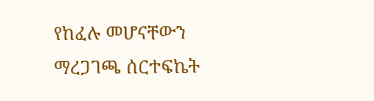የከፈሉ መሆናቸውን ማረጋገጫ ሰርተፍኬት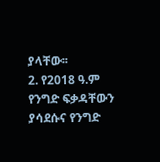ያላቸው፡፡
2. የ2018 ዓ.ም የንግድ ፍቃዳቸውን ያሳደሱና የንግድ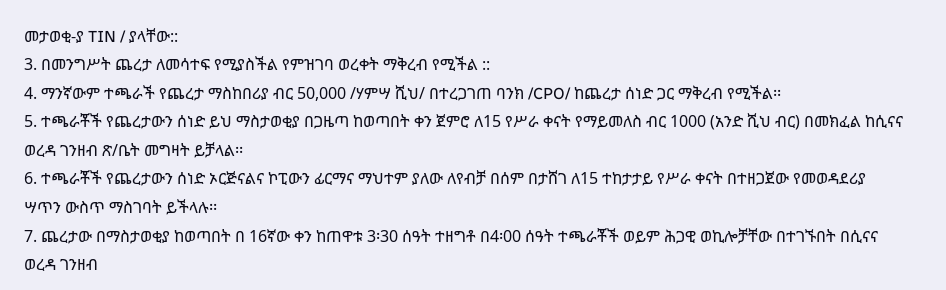መታወቂ-ያ TIN / ያላቸው::
3. በመንግሥት ጨረታ ለመሳተፍ የሚያስችል የምዝገባ ወረቀት ማቅረብ የሚችል ::
4. ማንኛውም ተጫራች የጨረታ ማስከበሪያ ብር 50,000 /ሃምሣ ሺህ/ በተረጋገጠ ባንክ /CPO/ ከጨረታ ሰነድ ጋር ማቅረብ የሚችል፡፡
5. ተጫራቾች የጨረታውን ሰነድ ይህ ማስታወቂያ በጋዜጣ ከወጣበት ቀን ጀምሮ ለ15 የሥራ ቀናት የማይመለስ ብር 1000 (አንድ ሺህ ብር) በመክፈል ከሲናና ወረዳ ገንዘብ ጽ/ቤት መግዛት ይቻላል፡፡
6. ተጫራቾች የጨረታውን ሰነድ ኦርጅናልና ኮፒውን ፊርማና ማህተም ያለው ለየብቻ በሰም በታሸገ ለ15 ተከታታይ የሥራ ቀናት በተዘጋጀው የመወዳደሪያ ሣጥን ውስጥ ማስገባት ይችላሉ፡፡
7. ጨረታው በማስታወቂያ ከወጣበት በ 16ኛው ቀን ከጠዋቱ 3፡30 ሰዓት ተዘግቶ በ4፡00 ሰዓት ተጫራቾች ወይም ሕጋዊ ወኪሎቻቸው በተገኙበት በሲናና ወረዳ ገንዘብ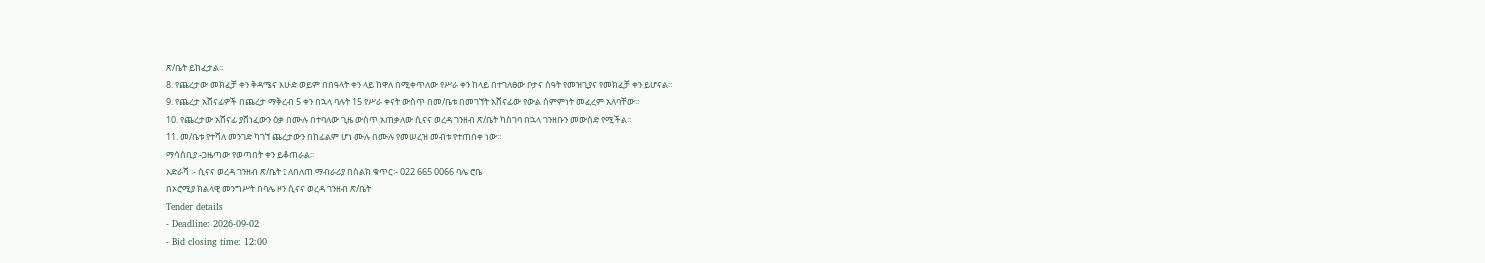ጽ/ቤት ይከፈታል፡፡
8. የጨረታው መክፈቻ ቀን ቅዳሜና እሁድ ወይም በበዓላት ቀን ላይ ከዋለ በሚቀጥለው የሥራ ቀን ከላይ በተገለፀው ቦታና ሰዓት የመዝጊያና የመክፈቻ ቀን ይሆናል፡፡
9. የጨረታ አሸናፊዎች በጨረታ ማቅረብ 5 ቀን በኋላ ባሉት 15 የሥራ ቀናት ውስጥ በመ/ቤቱ በመገኘት አሸናፊው የውል ስምምነት መፈረም አለባቸው፡፡
10. የጨረታው አሸናፊ ያሸነፈውን ዕቃ በሙሉ በተባለው ጊዜ ውስጥ አጠቃለው ሲናና ወረዳ ገንዘብ ጽ/ቤት ካስገባ በኋላ ገንዘቡን መውሰድ የሚችል፡፡
11. መ/ቤቱ የተሻለ መንገድ ካገኘ ጨረታውን በከፊልም ሆነ ሙሉ በሙሉ የመሠረዝ መብቱ የተጠበቀ ነው፡፡
ማሳሰቢያ፡-ጋዜጣው የወጣበት ቀን ይቆጠራል፡፡
አድራሻ ፡- ሲናና ወረዳ ገንዘብ ጽ/ቤት ፤ ለበለጠ ማብራሪያ በስልክ ቁጥር፡- 022 665 0066 ባሌ ሮቤ
በኦሮሚያ ክልላዊ መንግሥት በባሌ ዞን ሲናና ወረዳ ገንዘብ ጽ/ቤት
Tender details
- Deadline: 2026-09-02
- Bid closing time: 12:00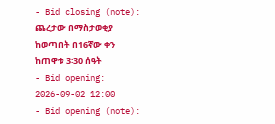- Bid closing (note): ጨረታው በማስታወቂያ ከወጣበት በ16ኛው ቀን ከጠዋቱ 3፡30 ሰዓት
- Bid opening: 2026-09-02 12:00
- Bid opening (note):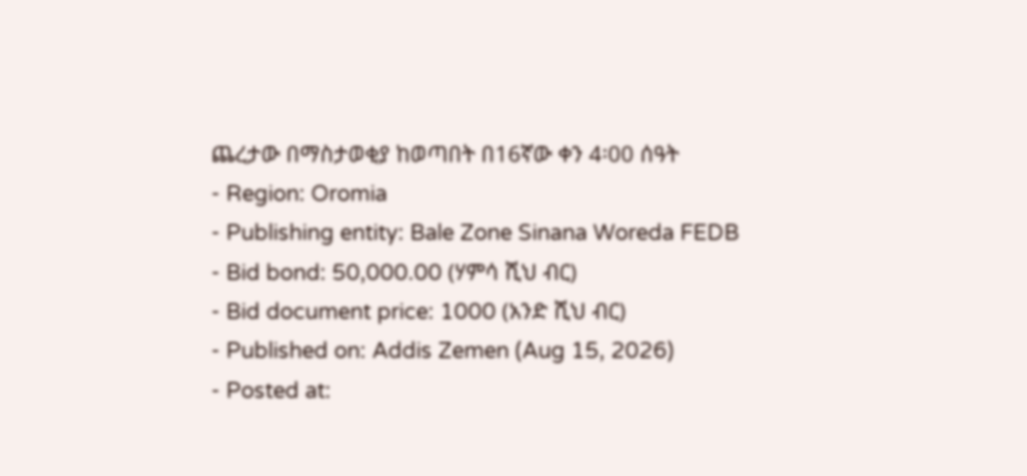ጨረታው በማስታወቂያ ከወጣበት በ16ኛው ቀን 4፡00 ሰዓት
- Region: Oromia
- Publishing entity: Bale Zone Sinana Woreda FEDB
- Bid bond: 50,000.00 (ሃምሳ ሺህ ብር)
- Bid document price: 1000 (አንድ ሺህ ብር)
- Published on: Addis Zemen (Aug 15, 2026)
- Posted at: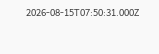2026-08-15T07:50:31.000Z